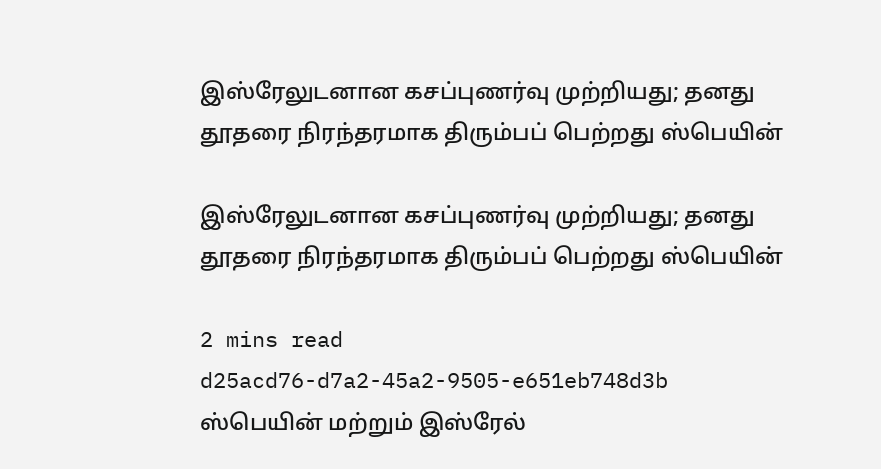இஸ்ரேலுடனான கசப்புணர்வு முற்றியது; தனது தூதரை நிரந்தரமாக திரும்பப் பெற்றது ஸ்பெயின்

இஸ்ரேலுடனான கசப்புணர்வு முற்றியது; தனது தூதரை நிரந்தரமாக திரும்பப் பெற்றது ஸ்பெயின்

2 mins read
d25acd76-d7a2-45a2-9505-e651eb748d3b
ஸ்பெயின் மற்றும் இஸ்‌ரேல்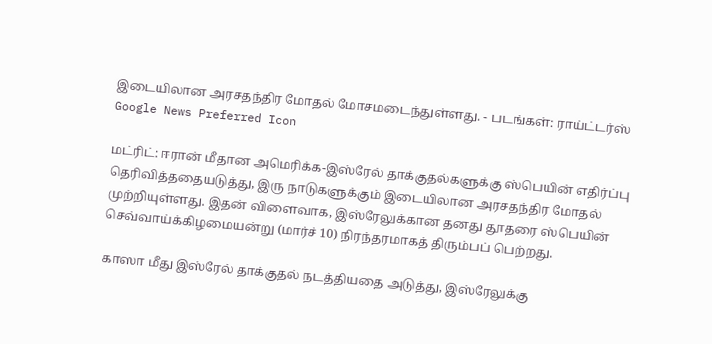இடையிலான அரசதந்திர மோதல் மோசமடைந்துள்ளது. - படங்கள்: ராய்ட்டர்ஸ்
Google News Preferred Icon

மட்ரிட்: ஈரான் மீதான அமெரிக்க-இஸ்ரேல் தாக்குதல்களுக்கு ஸ்பெயின் எதிர்ப்பு தெரிவித்ததையடுத்து, இரு நாடுகளுக்கும் இடையிலான அரசதந்திர மோதல் முற்றியுள்ளது. இதன் விளைவாக, இஸ்ரேலுக்கான தனது தூதரை ஸ்பெயின் செவ்வாய்க்கிழமையன்று (மார்ச் 10) நிரந்தரமாகத் திரும்பப் பெற்றது.

காஸா மீது இஸ்ரேல் தாக்குதல் நடத்தியதை அடுத்து, இஸ்ரேலுக்கு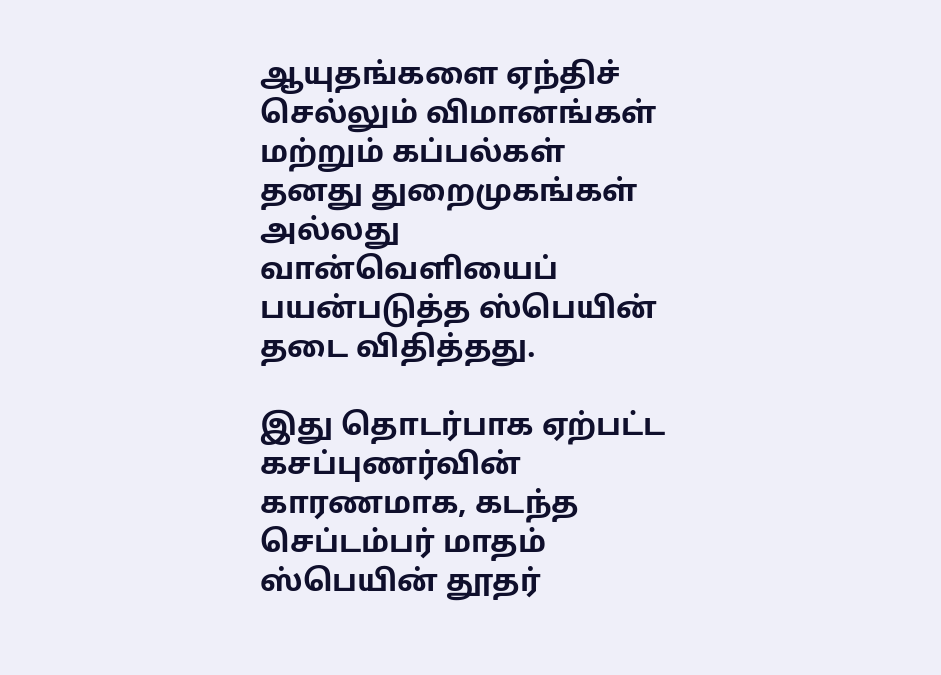ஆயுதங்களை ஏந்திச் செல்லும் விமானங்கள் மற்றும் கப்பல்கள் தனது துறைமுகங்கள் அல்லது வான்வெளியைப் பயன்படுத்த ஸ்பெயின் தடை விதித்தது.

இது தொடர்பாக ஏற்பட்ட கசப்புணர்வின் காரணமாக, கடந்த செப்டம்பர் மாதம் ஸ்பெயின் தூதர்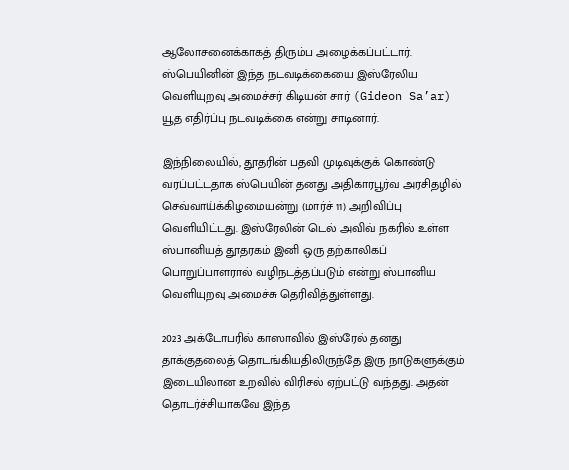ஆலோசனைக்காகத் திரும்ப அழைக்கப்பட்டார். ஸ்பெயினின் இந்த நடவடிக்கையை இஸ்ரேலிய வெளியுறவு அமைச்சர் கிடியன் சார் (Gideon Sa’ar) யூத எதிர்ப்பு நடவடிக்கை என்று சாடினார்.

இந்நிலையில், தூதரின் பதவி முடிவுக்குக் கொண்டு வரப்பட்டதாக ஸ்பெயின் தனது அதிகாரபூர்வ அரசிதழில் செவ்வாய்க்கிழமையன்று (மார்ச் 11) அறிவிப்பு வெளியிட்டது. இஸ்ரேலின் டெல் அவிவ் நகரில் உள்ள ஸ்பானியத் தூதரகம் இனி ஒரு தற்காலிகப் பொறுப்பாளரால் வழிநடத்தப்படும் என்று ஸ்பானிய வெளியுறவு அமைச்சு தெரிவித்துள்ளது.

2023 அக்டோபரில் காஸாவில் இஸ்ரேல் தனது தாக்குதலைத் தொடங்கியதிலிருந்தே இரு நாடுகளுக்கும் இடையிலான உறவில் விரிசல் ஏற்பட்டு வந்தது. அதன் தொடர்ச்சியாகவே இந்த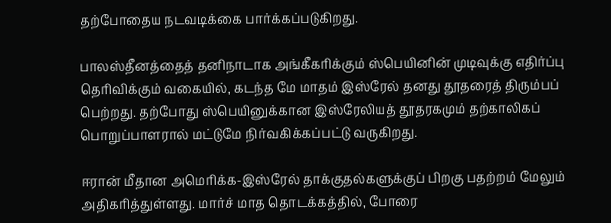தற்போதைய நடவடிக்கை பார்க்கப்படுகிறது.

பாலஸ்தீனத்தைத் தனிநாடாக அங்கீகரிக்கும் ஸ்பெயினின் முடிவுக்கு எதிர்ப்பு தெரிவிக்கும் வகையில், கடந்த மே மாதம் இஸ்ரேல் தனது தூதரைத் திரும்பப் பெற்றது. தற்போது ஸ்பெயினுக்கான இஸ்ரேலியத் தூதரகமும் தற்காலிகப் பொறுப்பாளரால் மட்டுமே நிர்வகிக்கப்பட்டு வருகிறது.

ஈரான் மீதான அமெரிக்க-இஸ்ரேல் தாக்குதல்களுக்குப் பிறகு பதற்றம் மேலும் அதிகரித்துள்ளது. மார்ச் மாத தொடக்கத்தில், போரை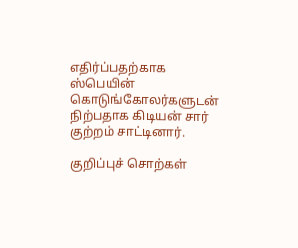எதிர்ப்பதற்காக ஸ்பெயின் கொடுங்கோலர்களுடன் நிற்பதாக கிடியன் சார் குற்றம் சாட்டினார்.

குறிப்புச் சொற்கள்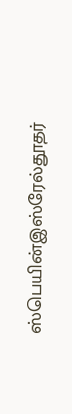ஸ்பெயின்இஸ்‌ரேல்தூதர்